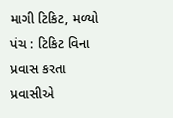માગી ટિકિટ, મળ્યો પંચ : ટિકિટ વિના પ્રવાસ કરતા પ્રવાસીએ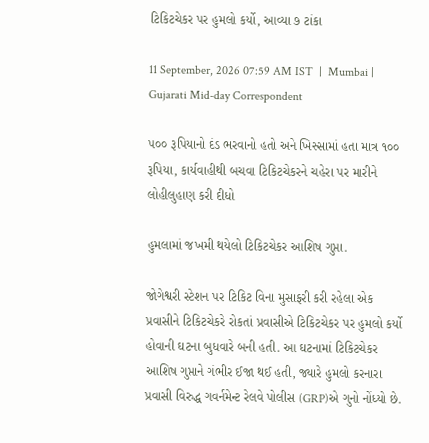ટિકિટચેકર પર હુમલો કર્યો, આવ્યા ૭ ટાંકા

11 September, 2026 07:59 AM IST  |  Mumbai | Gujarati Mid-day Correspondent

૫૦૦ રૂપિયાનો દંડ ભરવાનો હતો અને ખિસ્સામાં હતા માત્ર ૧૦૦ રૂપિયા, કાર્યવાહીથી બચવા ટિકિટચેકરને ચહેરા પર મારીને લોહીલુહાણ કરી દીધો

હુમલામાં જખમી થયેલો ટિકિટચેકર આશિષ ગુપ્તા.

જોગેશ્વરી સ્ટેશન પર ટિકિટ વિના મુસાફરી કરી રહેલા એક પ્રવાસીને ટિકિટચેકરે રોકતાં પ્રવાસીએ ટિકિટચેકર પર હુમલો કર્યો હોવાની ઘટના બુધવારે બની હતી. આ ઘટનામાં ટિકિટચેકર આશિષ ગુપ્તાને ગંભીર ઈજા થઈ હતી, જ્યારે હુમલો કરનારા પ્રવાસી વિરુદ્ધ ગવર્નમેન્ટ રેલવે પોલીસ (GRP)એ ગુનો નોંધ્યો છે.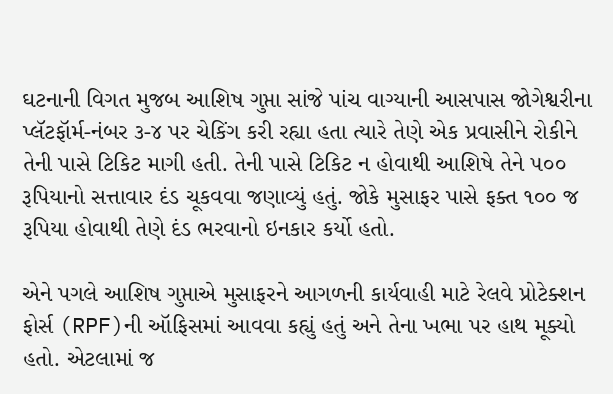ઘટનાની વિગત મુજબ આશિષ ગુપ્તા સાંજે પાંચ વાગ્યાની આસપાસ જોગેશ્વરીના પ્લૅટફૉર્મ-નંબર ૩-૪ પર ચેકિંગ કરી રહ્યા હતા ત્યારે તેણે એક પ્રવાસીને રોકીને તેની પાસે ટિકિટ માગી હતી. તેની પાસે ટિકિટ ન હોવાથી આશિષે તેને ૫૦૦ રૂપિયાનો સત્તાવાર દંડ ચૂકવવા જણાવ્યું હતું. જોકે મુસાફર પાસે ફક્ત ૧૦૦ જ રૂપિયા હોવાથી તેણે દંડ ભરવાનો ઇનકાર કર્યો હતો.

એને પગલે આશિષ ગુપ્તાએ મુસાફરને આગળની કાર્યવાહી માટે રેલવે પ્રોટેક્શન ફોર્સ (RPF)ની ઑફિસમાં આવવા કહ્યું હતું અને તેના ખભા પર હાથ મૂક્યો હતો. એટલામાં જ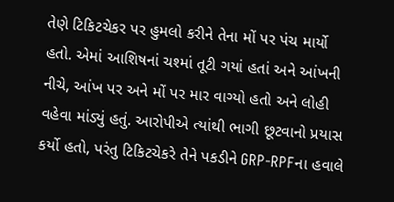તેણે ટિકિટચેકર પર હુમલો કરીને તેના મોં પર પંચ માર્યો હતો. એમાં આશિષનાં ચશ્માં તૂટી ગયાં હતાં અને આંખની નીચે, આંખ પર અને મોં પર માર વાગ્યો હતો અને લોહી વહેવા માંડ્યું હતું. આરોપીએ ત્યાંથી ભાગી છૂટવાનો પ્રયાસ કર્યો હતો, પરંતુ ટિકિટચેકરે તેને પકડીને GRP-RPFના હવાલે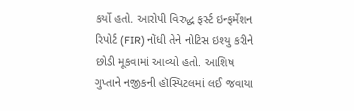કર્યો હતો. આરોપી વિરુદ્ધ ફર્સ્ટ ઇન્ફર્મેશન રિપોર્ટ (FIR) નોંધી તેને નોટિસ ઇશ્યુ કરીને છોડી મૂકવામાં આવ્યો હતો. આશિષ ગુપ્તાને નજીકની હૉસ્પિટલમાં લઈ જવાયા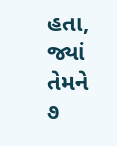હતા, જ્યાં તેમને ૭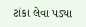ટાંકા લેવા પડ્યા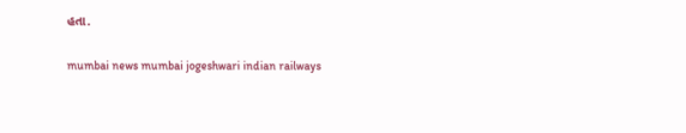હતા.

mumbai news mumbai jogeshwari indian railways